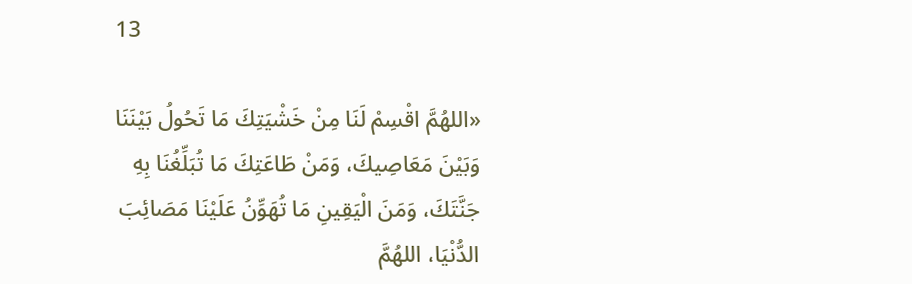13

«اللهُمَّ اقْسِمْ لَنَا مِنْ خَشْيَتِكَ مَا تَحُولُ بَيْنَنَا وَبَيْنَ مَعَاصِيكَ، وَمَنْ طَاعَتِكَ مَا تُبَلِّغُنَا بِهِ جَنَّتَكَ، وَمَنَ الْيَقِينِ مَا تُهَوِّنُ عَلَيْنَا مَصَائِبَ الدُّنْيَا، اللهُمَّ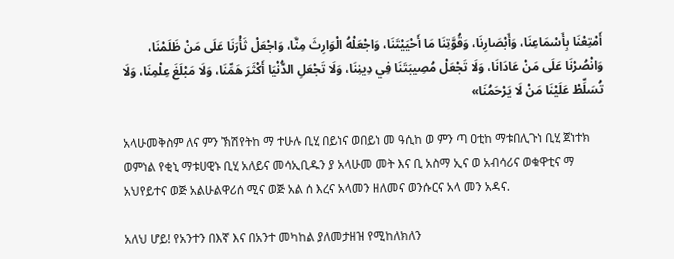أَمْتِعْنَا بِأَسْمَاعِنَا، وَأَبْصَارِنَا، وَقُوَّتِنَا مَا أَحْيَيْتَنَا، وَاجْعَلْهُ الْوَارِثَ مِنَّا، وَاجْعَلْ ثَأْرَنَا عَلَى مَنْ ظَلَمْنَا، وَانْصُرْنَا عَلَى مَنْ عَادَانَا، وَلَا تَجْعَلْ مُصِيبَتَنَا فِي دِينِنَا، وَلَا تَجْعَلِ الدُّنْيَا أَكْثَرَ هَمِّنَا، وَلَا مَبْلَغَ عِلْمِنَا، وَلَا تُسَلِّطْ عَلَيْنَا مَنْ لَا يَرْحَمُنَا»

አላሁመቅስም ለና ምን ኽሽየትከ ማ ተሁሉ ቢሂ በይነና ወበይነ መ ዓሲከ ወ ምን ጣ ዐቲከ ማቱበሊጉነ ቢሂ ጀነተክ ወምነል የቂኒ ማቱሀዊኑ ቢሂ አለይና መሳኢቢዱን ያ አላሁመ መት እና ቢ አስማ ኢና ወ አብሳሪና ወቁዋቲና ማ አህየይተና ወጅ አልሁልዋሪሰ ሚና ወጅ አል ሰ እረና አላመን ዘለመና ወንሱርና አላ መን አዳና.

አለህ ሆይ! የአንተን በእኛ እና በአንተ መካከል ያለመታዘዝ የሚከለክለን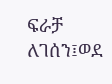ፍራቻ ለገሰን፤ወደ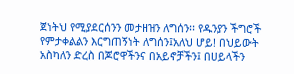ጀነትህ የሚያደርሰንን መታዘዝን ለግሰን፡፡ የዱንያን ችግሮች የምታቀልልን እርግጠኝነት ለግሰን፤አለህ ሆይ! በህይውት አስካለን ድረስ በጆሮዋችንና በአይኖቻችን፤ በሀይላችን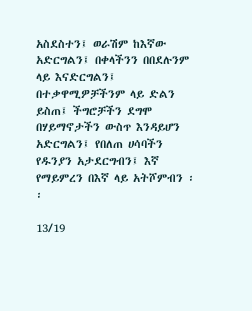አስደስተን፤ ወራሽም ከእኛው አድርግልን፤ በቀላችንን በበደሉንም ላይ እናድርግልን፤ በተቃዋሚዎቻችንም ላይ ድልን ይስጠ፤ ችግሮቻችን ደግሞ በሃይማኖታችን ውስጥ እንዳይሆን አድርግልን፤ የበለጠ ሀሳባችን የዱንያን አታደርግብን፤ እኛ የማይምረን በእኛ ላይ አትሾምብን ፡፡

13/19